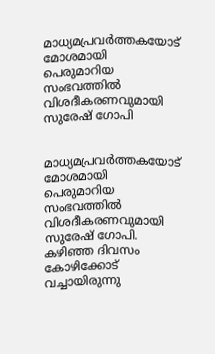മാധ്യമപ്രവര്‍ത്തകയോട് മോശമായി പെരുമാറിയ സംഭവത്തില്‍ വിശദീകരണവുമായി സുരേഷ് ഗോപി


മാധ്യമപ്രവര്‍ത്തകയോട് മോശമായി പെരുമാറിയ സംഭവത്തില്‍ വിശദീകരണവുമായി സുരേഷ് ഗോപി. കഴിഞ്ഞ ദിവസം കോഴിക്കോട് വച്ചായിരുന്നു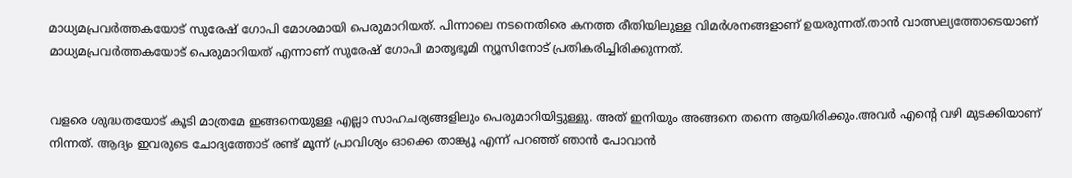മാധ്യമപ്രവര്‍ത്തകയോട് സുരേഷ് ഗോപി മോശമായി പെരുമാറിയത്. പിന്നാലെ നടനെതിരെ കനത്ത രീതിയിലുള്ള വിമര്‍ശനങ്ങളാണ് ഉയരുന്നത്.താന്‍ വാത്സല്യത്തോടെയാണ് മാധ്യമപ്രവര്‍ത്തകയോട് പെരുമാറിയത് എന്നാണ് സുരേഷ് ഗോപി മാതൃഭൂമി ന്യൂസിനോട് പ്രതികരിച്ചിരിക്കുന്നത്.


വളരെ ശുദ്ധതയോട് കൂടി മാത്രമേ ഇങ്ങനെയുള്ള എല്ലാ സാഹചര്യങ്ങളിലും പെരുമാറിയിട്ടുള്ളു. അത് ഇനിയും അങ്ങനെ തന്നെ ആയിരിക്കും.അവര്‍ എന്റെ വഴി മുടക്കിയാണ് നിന്നത്. ആദ്യം ഇവരുടെ ചോദ്യത്തോട് രണ്ട് മൂന്ന് പ്രാവിശ്യം ഓക്കെ താങ്ക്യൂ എന്ന് പറഞ്ഞ് ഞാന്‍ പോവാന്‍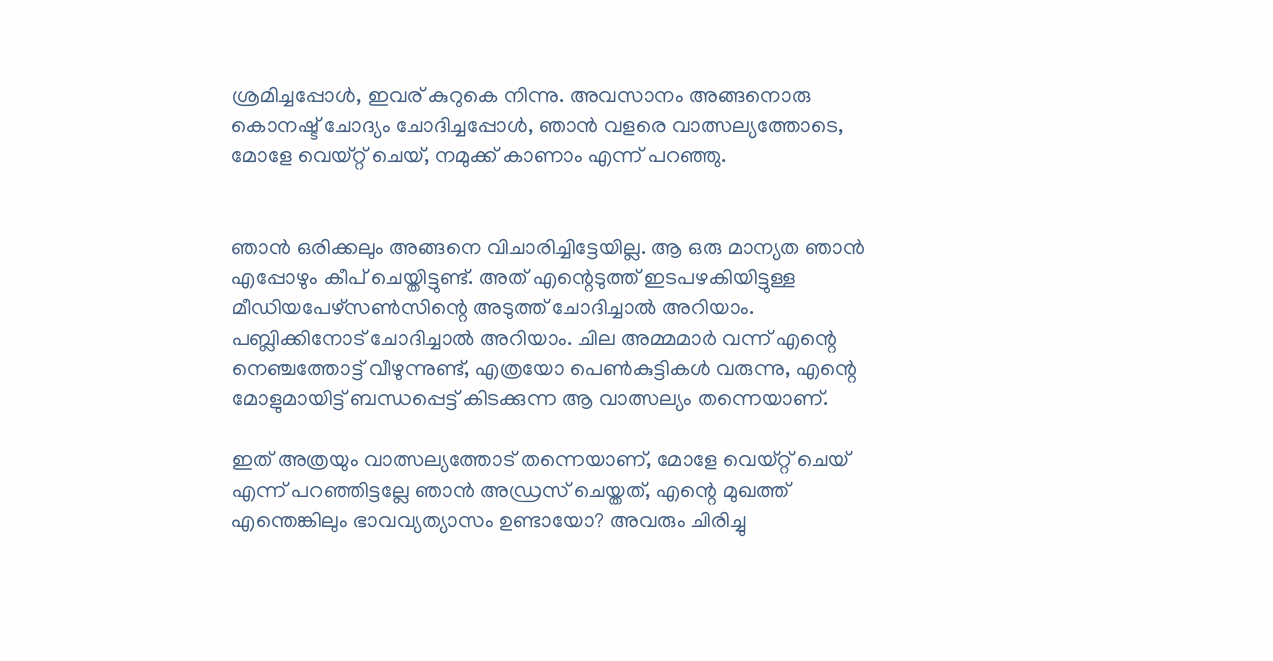ശ്രമിച്ചപ്പോള്‍, ഇവര് കുറുകെ നിന്നു. അവസാനം അങ്ങനൊരു കൊനഷ്ട് ചോദ്യം ചോദിച്ചപ്പോള്‍, ഞാന്‍ വളരെ വാത്സല്യത്തോടെ, മോളേ വെയ്റ്റ് ചെയ്, നമുക്ക് കാണാം എന്ന് പറഞ്ഞു.


ഞാന്‍ ഒരിക്കലും അങ്ങനെ വിചാരിച്ചിട്ടേയില്ല. ആ ഒരു മാന്യത ഞാന്‍ എപ്പോഴും കീപ് ചെയ്തിട്ടുണ്ട്. അത് എന്റെടുത്ത് ഇടപഴകിയിട്ടുള്ള മീഡിയപേഴ്‌സണ്‍സിന്റെ അടുത്ത് ചോദിച്ചാല്‍ അറിയാം. പബ്ലിക്കിനോട് ചോദിച്ചാല്‍ അറിയാം. ചില അമ്മമാര്‍ വന്ന് എന്റെ നെഞ്ചത്തോട്ട് വീഴുന്നുണ്ട്, എത്രയോ പെണ്‍കുട്ടികള്‍ വരുന്നു, എന്റെ മോളുമായിട്ട് ബന്ധപ്പെട്ട് കിടക്കുന്ന ആ വാത്സല്യം തന്നെയാണ്.

ഇത് അത്രയും വാത്സല്യത്തോട് തന്നെയാണ്, മോളേ വെയ്റ്റ് ചെയ് എന്ന് പറഞ്ഞിട്ടല്ലേ ഞാന്‍ അഡ്രസ് ചെയ്തത്, എന്റെ മുഖത്ത് എന്തെങ്കിലും ഭാവവ്യത്യാസം ഉണ്ടായോ? അവരും ചിരിച്ചു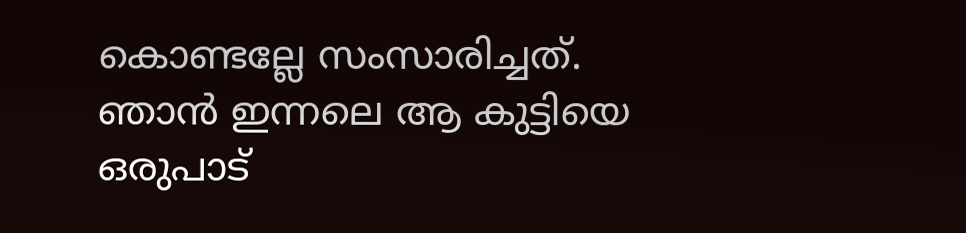കൊണ്ടല്ലേ സംസാരിച്ചത്. ഞാന്‍ ഇന്നലെ ആ കുട്ടിയെ ഒരുപാട്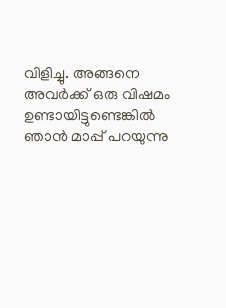വിളിച്ചു. അങ്ങനെ അവര്‍ക്ക് ഒരു വിഷമം ഉണ്ടായിട്ടുണ്ടെങ്കില്‍ ഞാന്‍ മാപ്പ് പറയുന്നു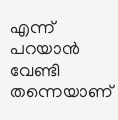എന്ന് പറയാന്‍ വേണ്ടി തന്നെയാണ്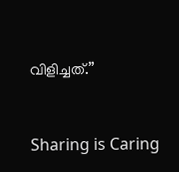വിളിച്ചത്.”



Sharing is Caring